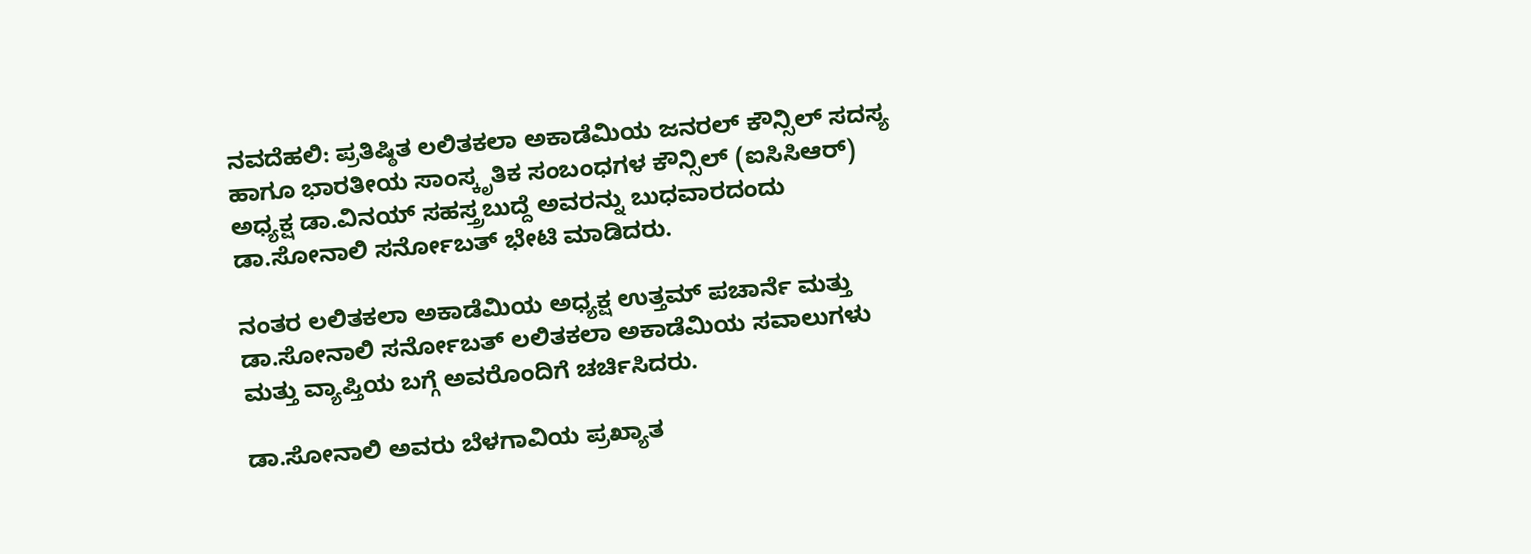ನವದೆಹಲಿ: ಪ್ರತಿಷ್ಠಿತ ಲಲಿತಕಲಾ ಅಕಾಡೆಮಿಯ ಜನರಲ್ ಕೌನ್ಸಿಲ್ ಸದಸ್ಯ ಹಾಗೂ ಭಾರತೀಯ ಸಾಂಸ್ಕೃತಿಕ ಸಂಬಂಧಗಳ ಕೌನ್ಸಿಲ್ (ಐಸಿಸಿಆರ್) ಅಧ್ಯಕ್ಷ ಡಾ.ವಿನಯ್ ಸಹಸ್ತ್ರಬುದ್ದೆ ಅವರನ್ನು ಬುಧವಾರದಂದು ಡಾ.ಸೋನಾಲಿ ಸರ್ನೋಬತ್ ಭೇಟಿ ಮಾಡಿದರು.

ನಂತರ ಲಲಿತಕಲಾ ಅಕಾಡೆಮಿಯ ಅಧ್ಯಕ್ಷ ಉತ್ತಮ್ ಪಚಾರ್ನೆ ಮತ್ತು ಡಾ.ಸೋನಾಲಿ ಸರ್ನೋಬತ್ ಲಲಿತಕಲಾ ಅಕಾಡೆಮಿಯ ಸವಾಲುಗಳು ಮತ್ತು ವ್ಯಾಪ್ತಿಯ ಬಗ್ಗೆ ಅವರೊಂದಿಗೆ ಚರ್ಚಿಸಿದರು.

ಡಾ.ಸೋನಾಲಿ ಅವರು ಬೆಳಗಾವಿಯ ಪ್ರಖ್ಯಾತ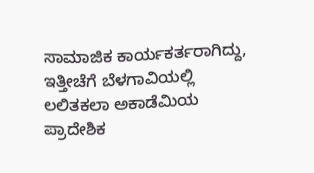ಸಾಮಾಜಿಕ ಕಾರ್ಯಕರ್ತರಾಗಿದ್ದು, ಇತ್ತೀಚೆಗೆ ಬೆಳಗಾವಿಯಲ್ಲಿ ಲಲಿತಕಲಾ ಅಕಾಡೆಮಿಯ ಪ್ರಾದೇಶಿಕ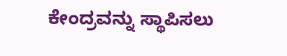ಕೇಂದ್ರವನ್ನು ಸ್ಥಾಪಿಸಲು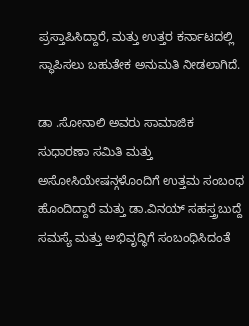ಪ್ರಸ್ತಾಪಿಸಿದ್ದಾರೆ, ಮತ್ತು ಉತ್ತರ ಕರ್ನಾಟದಲ್ಲಿ ಸ್ಥಾಪಿಸಲು ಬಹುತೇಕ ಅನುಮತಿ ನೀಡಲಾಗಿದೆ.

ಡಾ .ಸೋನಾಲಿ ಅವರು ಸಾಮಾಜಿಕ ಸುಧಾರಣಾ ಸಮಿತಿ ಮತ್ತು ಅಸೋಸಿಯೇಷನ್ಗಳೊಂದಿಗೆ ಉತ್ತಮ ಸಂಬಂಧ ಹೊಂದಿದ್ದಾರೆ ಮತ್ತು ಡಾ.ವಿನಯ್ ಸಹಸ್ತ್ರಬುದ್ದೆ ಸಮಸ್ಯೆ ಮತ್ತು ಅಭಿವೃದ್ಧಿಗೆ ಸಂಬಂಧಿಸಿದಂತೆ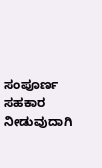ಸಂಪೂರ್ಣ ಸಹಕಾರ ನೀಡುವುದಾಗಿ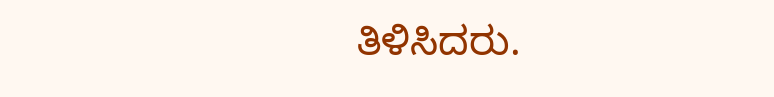ತಿಳಿಸಿದರು.